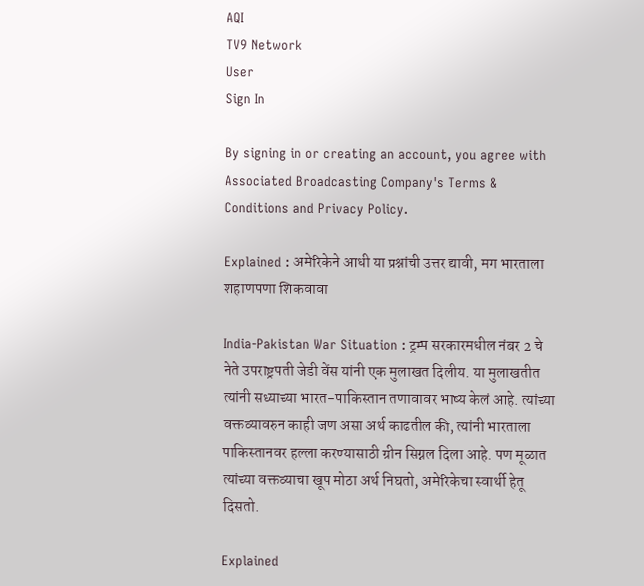AQI
TV9 Network
User
Sign In

By signing in or creating an account, you agree with Associated Broadcasting Company's Terms & Conditions and Privacy Policy.

Explained : अमेरिकेने आधी या प्रश्नांची उत्तर द्यावी, मग भारताला शहाणपणा शिकवावा

India-Pakistan War Situation : ट्रम्प सरकारमधील नंबर 2 चे नेते उपराष्ट्रपती जेडी वेंस यांनी एक मुलाखत दिलीय. या मुलाखतीत त्यांनी सध्याच्या भारत-पाकिस्तान तणावावर भाष्य केलं आहे. त्यांच्या वक्तव्यावरुन काही जण असा अर्थ काढतील की, त्यांनी भारताला पाकिस्तानवर हल्ला करण्यासाठी ग्रीन सिग्नल दिला आहे. पण मूळात त्यांच्या वक्तव्याचा खूप मोठा अर्थ निघतो, अमेरिकेचा स्वार्थी हेतू दिसतो.

Explained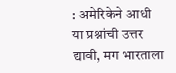: अमेरिकेने आधी या प्रश्नांची उत्तर द्यावी, मग भारताला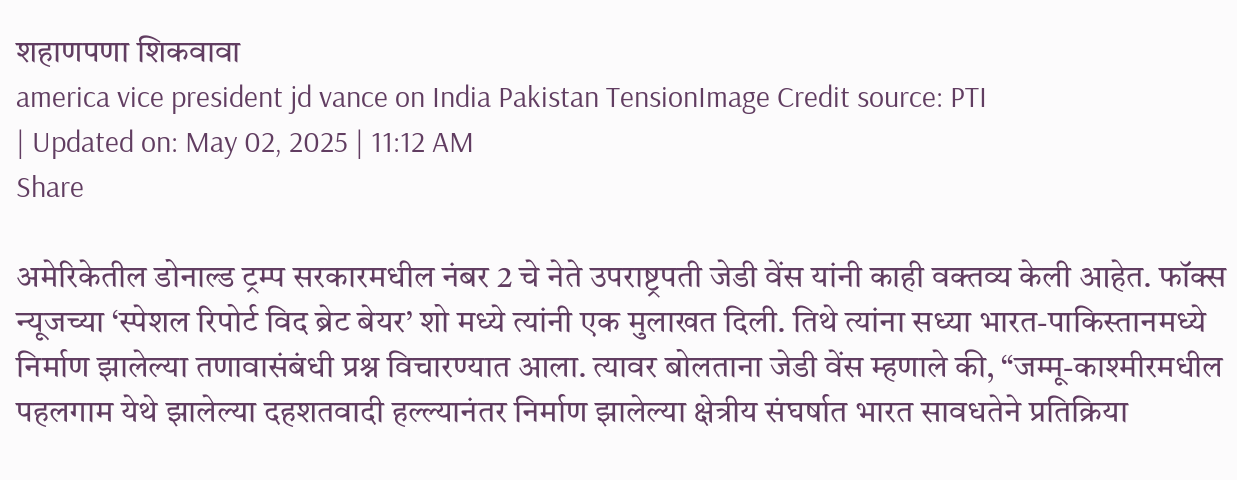शहाणपणा शिकवावा
america vice president jd vance on India Pakistan TensionImage Credit source: PTI
| Updated on: May 02, 2025 | 11:12 AM
Share

अमेरिकेतील डोनाल्ड ट्रम्प सरकारमधील नंबर 2 चे नेते उपराष्ट्रपती जेडी वेंस यांनी काही वक्तव्य केली आहेत. फॉक्स न्यूजच्या ‘स्पेशल रिपोर्ट विद ब्रेट बेयर’ शो मध्ये त्यांनी एक मुलाखत दिली. तिथे त्यांना सध्या भारत-पाकिस्तानमध्ये निर्माण झालेल्या तणावासंबंधी प्रश्न विचारण्यात आला. त्यावर बोलताना जेडी वेंस म्हणाले की, “जम्मू-काश्मीरमधील पहलगाम येथे झालेल्या दहशतवादी हल्ल्यानंतर निर्माण झालेल्या क्षेत्रीय संघर्षात भारत सावधतेने प्रतिक्रिया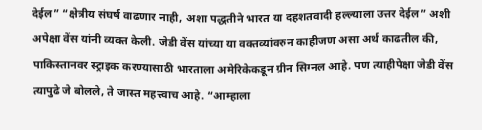देईल” “क्षेत्रीय संघर्ष वाढणार नाही, अशा पद्धतीने भारत या दहशतवादी हल्ल्याला उत्तर देईल” अशी अपेक्षा वेंस यांनी व्यक्त केली. जेडी वेंस यांच्या या वक्तव्यांवरुन काहीजण असा अर्थ काढतील की, पाकिस्तानवर स्ट्राइक करण्यासाठी भारताला अमेरिकेकडून ग्रीन सिग्नल आहे. पण त्याहीपेक्षा जेडी वेंस त्यापुढे जे बोलले, ते जास्त महत्त्वाच आहे. “आम्हाला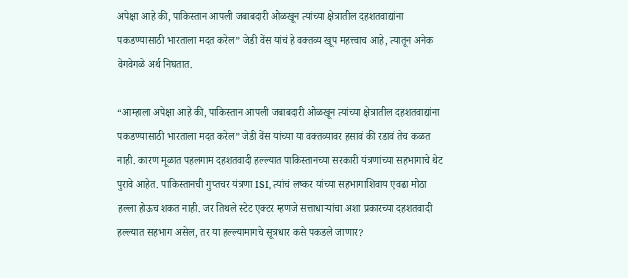अपेक्षा आहे की, पाकिस्तान आपली जबाबदारी ओळखून त्यांच्या क्षेत्रातील दहशतवाद्यांना पकडण्यासाठी भारताला मदत करेल” जेडी वेंस यांचं हे वक्तव्य खूप महत्त्वाच आहे, त्यातून अनेक वेगवेगळे अर्थ निघतात.

“आम्हाला अपेक्षा आहे की, पाकिस्तान आपली जबाबदारी ओळखून त्यांच्या क्षेत्रातील दहशतवाद्यांना पकडण्यासाठी भारताला मदत करेल” जेडी वेंस यांच्या या वक्तव्यावर हसावं की रडावं तेच कळत नाही. कारण मूळात पहलगाम दहशतवादी हल्ल्यात पाकिस्तानच्या सरकारी यंत्रणांच्या सहभागाचे थेट पुरावे आहेत. पाकिस्तानची गुप्तचर यंत्रणा ISI, त्यांचं लष्कर यांच्या सहभागाशिवाय एवढा मोठा हल्ला होऊच शकत नाही. जर तिथले स्टेट एक्टर म्हणजे सत्ताधाऱ्यांचा अशा प्रकारच्या दहशतवादी हल्ल्यात सहभाग असेल, तर या हल्ल्यामागचे सूत्रधार कसे पकडले जाणार?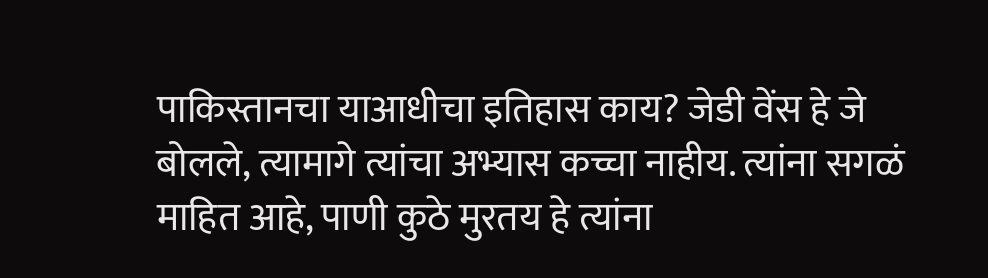पाकिस्तानचा याआधीचा इतिहास काय? जेडी वेंस हे जे बोलले, त्यामागे त्यांचा अभ्यास कच्चा नाहीय. त्यांना सगळं माहित आहे, पाणी कुठे मुरतय हे त्यांना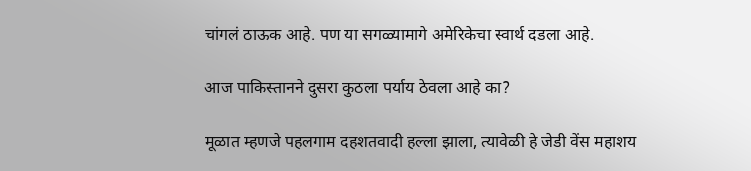चांगलं ठाऊक आहे. पण या सगळ्यामागे अमेरिकेचा स्वार्थ दडला आहे.

आज पाकिस्तानने दुसरा कुठला पर्याय ठेवला आहे का?

मूळात म्हणजे पहलगाम दहशतवादी हल्ला झाला, त्यावेळी हे जेडी वेंस महाशय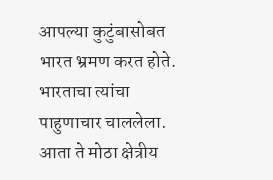आपल्या कुटुंबासोबत भारत भ्रमण करत होते. भारताचा त्यांचा पाहुणाचार चाललेला. आता ते मोठा क्षेत्रीय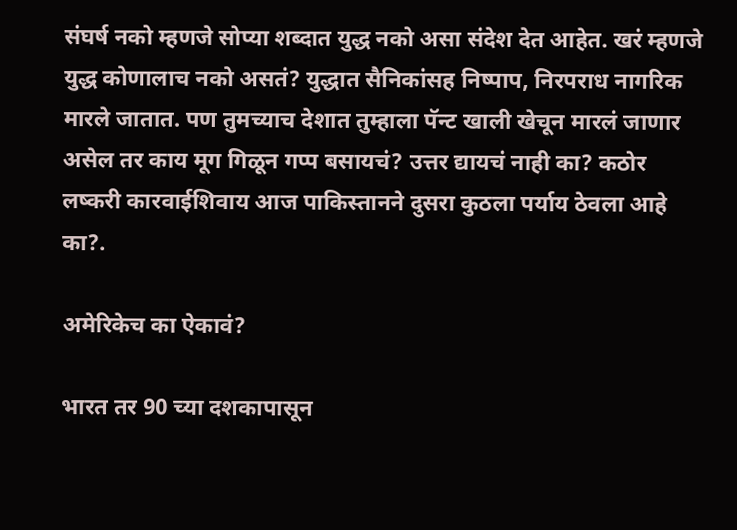संघर्ष नको म्हणजे सोप्या शब्दात युद्ध नको असा संदेश देत आहेत. खरं म्हणजे युद्ध कोणालाच नको असतं? युद्धात सैनिकांसह निष्पाप, निरपराध नागरिक मारले जातात. पण तुमच्याच देशात तुम्हाला पॅन्ट खाली खेचून मारलं जाणार असेल तर काय मूग गिळून गप्प बसायचं? उत्तर द्यायचं नाही का? कठोर लष्करी कारवाईशिवाय आज पाकिस्तानने दुसरा कुठला पर्याय ठेवला आहे का?.

अमेरिकेच का ऐकावं?

भारत तर 90 च्या दशकापासून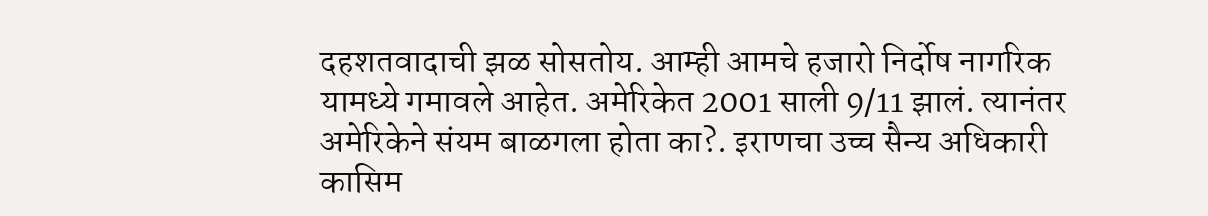दहशतवादाची झळ सोसतोय. आम्ही आमचे हजारो निर्दोष नागरिक यामध्ये गमावले आहेत. अमेरिकेत 2001 साली 9/11 झालं. त्यानंतर अमेरिकेने संयम बाळगला होता का?. इराणचा उच्च सैन्य अधिकारी कासिम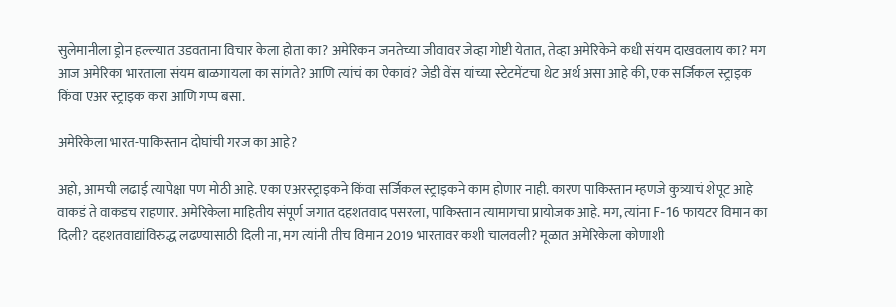सुलेमानीला ड्रोन हल्ल्यात उडवताना विचार केला होता का? अमेरिकन जनतेच्या जीवावर जेव्हा गोष्टी येतात, तेव्हा अमेरिकेने कधी संयम दाखवलाय का? मग आज अमेरिका भारताला संयम बाळगायला का सांगते? आणि त्यांचं का ऐकावं? जेडी वेंस यांच्या स्टेटमेंटचा थेट अर्थ असा आहे की, एक सर्जिकल स्ट्राइक किंवा एअर स्ट्राइक करा आणि गप्प बसा.

अमेरिकेला भारत-पाकिस्तान दोघांची गरज का आहे?

अहो, आमची लढाई त्यापेक्षा पण मोठी आहे. एका एअरस्ट्राइकने किंवा सर्जिकल स्ट्राइकने काम होणार नाही. कारण पाकिस्तान म्हणजे कुत्र्याचं शेपूट आहे वाकडं ते वाकडच राहणार. अमेरिकेला माहितीय संपूर्ण जगात दहशतवाद पसरला, पाकिस्तान त्यामागचा प्रायोजक आहे. मग, त्यांना F-16 फायटर विमान का दिली? दहशतवाद्यांविरुद्ध लढण्यासाठी दिली ना, मग त्यांनी तीच विमान 2019 भारतावर कशी चालवली? मूळात अमेरिकेला कोणाशी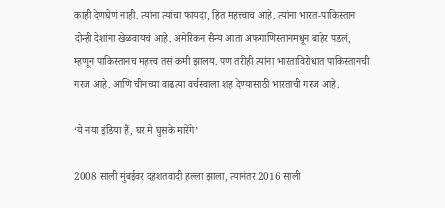काही देणघेणं नाही. त्यांना त्यांचा फायदा, हित महत्त्वाच आहे. त्यांना भारत-पाकिस्तान दोन्ही देशांना खेळवायचं आहे. अमेरिकन सैन्य आता अफगाणिस्तानमधून बाहेर पडलं, म्हणून पाकिस्तानच महत्त्व तसं कमी झालय. पण तरीही त्यांना भारताविरोधात पाकिस्तानची गरज आहे. आणि चीनच्या वाढत्या वर्चस्वाला शह देण्यासाठी भारताची गरज आहे.

‘ये नया इंडिया हैं, घर मे घुसके मारेंगे’

2008 साली मुंबईवर दहशतवादी हल्ला झाला, त्यानंतर 2016 साली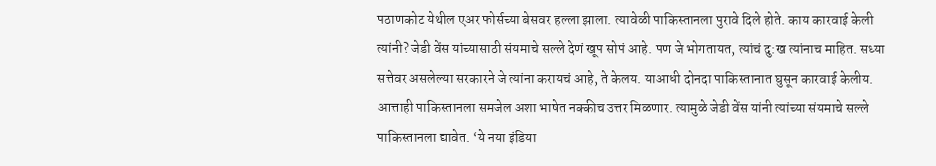पठाणकोट येथील एअर फोर्सच्या बेसवर हल्ला झाला. त्यावेळी पाकिस्तानला पुरावे दिले होते. काय कारवाई केली त्यांनी? जेडी वेंस यांच्यासाठी संयमाचे सल्ले देणं खूप सोपं आहे. पण जे भोगतायत, त्यांचं दु:ख त्यांनाच माहित. सध्या सत्तेवर असलेल्या सरकारने जे त्यांना करायचं आहे, ते केलय. याआधी दोनदा पाकिस्तानात घुसून कारवाई केलीय. आत्ताही पाकिस्तानला समजेल अशा भाषेत नक्कीच उत्तर मिळणार. त्यामुळे जेडी वेंस यांनी त्यांच्या संयमाचे सल्ले पाकिस्तानला द्यावेत. ‘ये नया इंडिया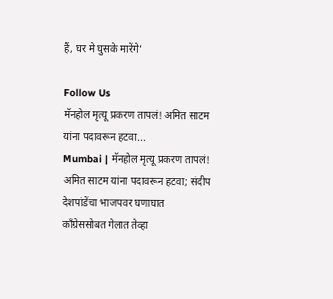हैं, घर मे घुसके मारेंगे’

Follow Us
मॅनहोल मृत्यू प्रकरण तापलं! अमित साटम यांना पदावरून हटवा...
Mumbai | मॅनहोल मृत्यू प्रकरण तापलं! अमित साटम यांना पदावरून हटवा; संदीप देशपांडेंचा भाजपवर घणाघात
काँग्रेससोबत गेलात तेव्हा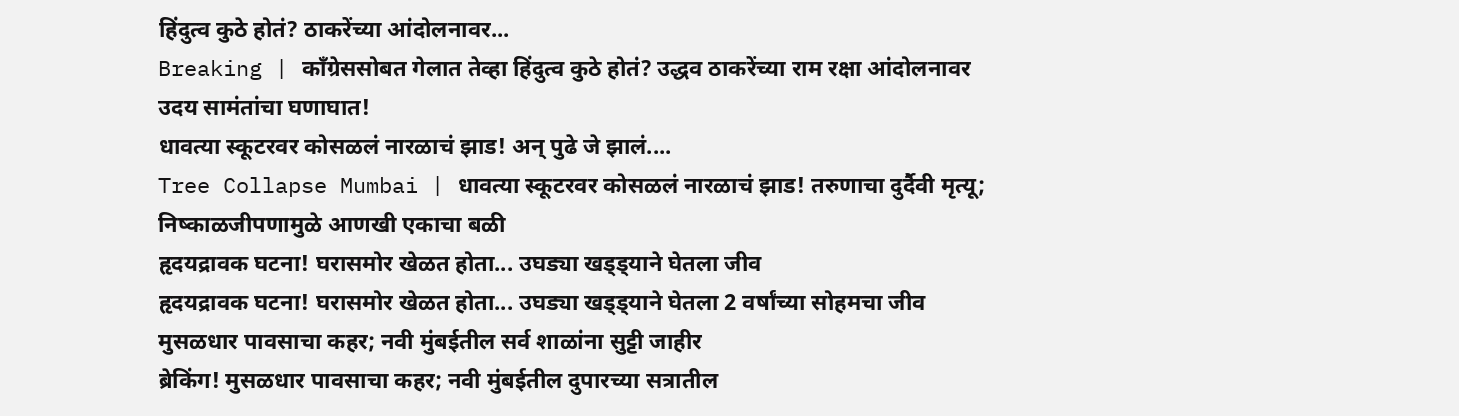हिंदुत्व कुठे होतं? ठाकरेंच्या आंदोलनावर...
Breaking | काँग्रेससोबत गेलात तेव्हा हिंदुत्व कुठे होतं? उद्धव ठाकरेंच्या राम रक्षा आंदोलनावर उदय सामंतांचा घणाघात!
धावत्या स्कूटरवर कोसळलं नारळाचं झाड! अन् पुढे जे झालं....
Tree Collapse Mumbai | धावत्या स्कूटरवर कोसळलं नारळाचं झाड! तरुणाचा दुर्दैवी मृत्यू; निष्काळजीपणामुळे आणखी एकाचा बळी
हृदयद्रावक घटना! घरासमोर खेळत होता... उघड्या खड्ड्याने घेतला जीव
हृदयद्रावक घटना! घरासमोर खेळत होता... उघड्या खड्ड्याने घेतला 2 वर्षांच्या सोहमचा जीव
मुसळधार पावसाचा कहर; नवी मुंबईतील सर्व शाळांना सुट्टी जाहीर
ब्रेकिंग! मुसळधार पावसाचा कहर; नवी मुंबईतील दुपारच्या सत्रातील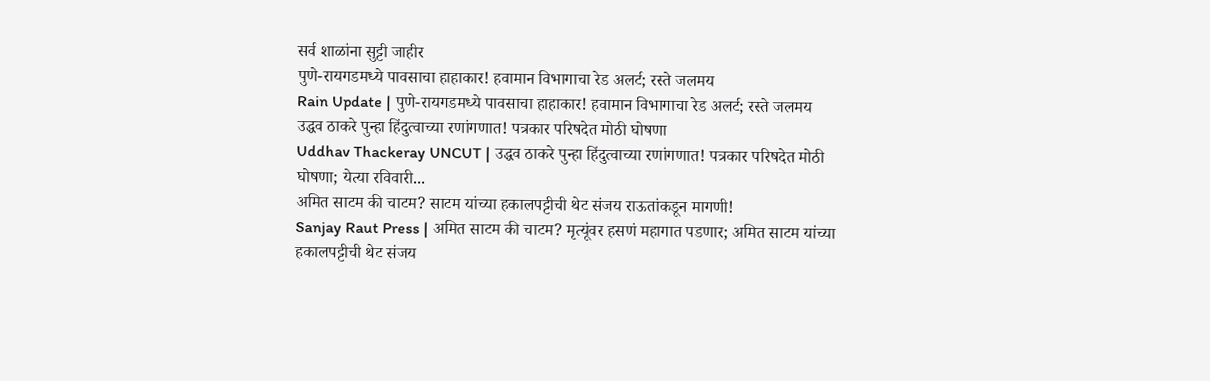सर्व शाळांना सुट्टी जाहीर
पुणे-रायगडमध्ये पावसाचा हाहाकार! हवामान विभागाचा रेड अलर्ट; रस्ते जलमय
Rain Update | पुणे-रायगडमध्ये पावसाचा हाहाकार! हवामान विभागाचा रेड अलर्ट; रस्ते जलमय
उद्धव ठाकरे पुन्हा हिंदुत्वाच्या रणांगणात! पत्रकार परिषदेत मोठी घोषणा
Uddhav Thackeray UNCUT | उद्धव ठाकरे पुन्हा हिंदुत्वाच्या रणांगणात! पत्रकार परिषदेत मोठी घोषणा; येत्या रविवारी...
अमित साटम की चाटम? साटम यांच्या हकालपट्टीची थेट संजय राऊतांकडून मागणी!
Sanjay Raut Press | अमित साटम की चाटम? मृत्यूंवर हसणं महागात पडणार; अमित साटम यांच्या हकालपट्टीची थेट संजय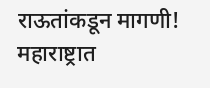राऊतांकडून मागणी!
महाराष्ट्रात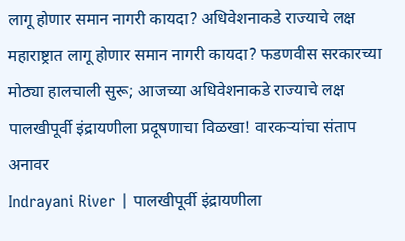लागू होणार समान नागरी कायदा? अधिवेशनाकडे राज्याचे लक्ष
महाराष्ट्रात लागू होणार समान नागरी कायदा? फडणवीस सरकारच्या मोठ्या हालचाली सुरू; आजच्या अधिवेशनाकडे राज्याचे लक्ष
पालखीपूर्वी इंद्रायणीला प्रदूषणाचा विळखा! वारकऱ्यांचा संताप अनावर
Indrayani River | पालखीपूर्वी इंद्रायणीला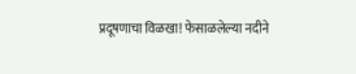प्रदूषणाचा विळखा! फेसाळलेल्या नदीने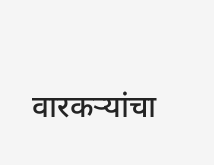वारकऱ्यांचा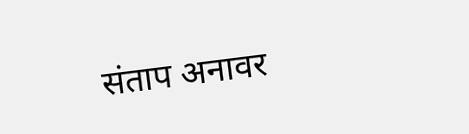संताप अनावर